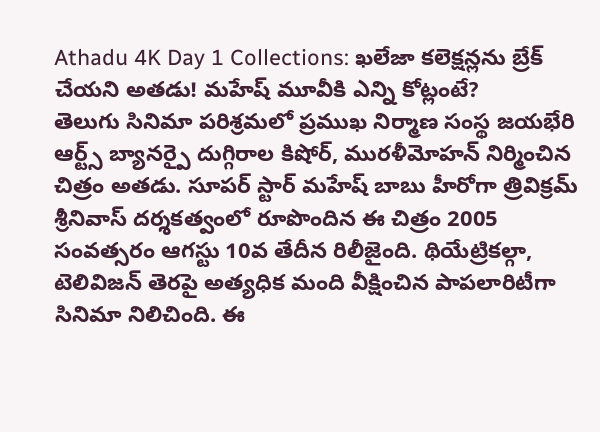Athadu 4K Day 1 Collections: ఖలేజా కలెక్షన్లను బ్రేక్ చేయని అతడు! మహేష్ మూవీకి ఎన్ని కోట్లంటే?
తెలుగు సినిమా పరిశ్రమలో ప్రముఖ నిర్మాణ సంస్థ జయభేరి ఆర్ట్స్ బ్యానర్పై దుగ్గిరాల కిషోర్, మురళీమోహన్ నిర్మించిన చిత్రం అతడు. సూపర్ స్టార్ మహేష్ బాబు హీరోగా త్రివిక్రమ్ శ్రీనివాస్ దర్శకత్వంలో రూపొందిన ఈ చిత్రం 2005 సంవత్సరం ఆగస్టు 10వ తేదీన రిలీజైంది. థియేట్రికల్గా, టెలివిజన్ తెరపై అత్యధిక మంది వీక్షించిన పాపలారిటీగా సినిమా నిలిచింది. ఈ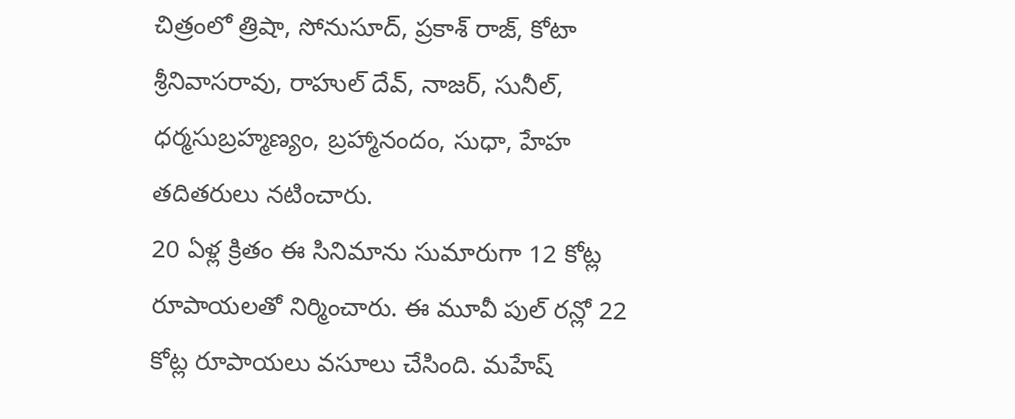చిత్రంలో త్రిషా, సోనుసూద్, ప్రకాశ్ రాజ్, కోటా శ్రీనివాసరావు, రాహుల్ దేవ్, నాజర్, సునీల్, ధర్మసుబ్రహ్మణ్యం, బ్రహ్మానందం, సుధా, హేహ తదితరులు నటించారు.
20 ఏళ్ల క్రితం ఈ సినిమాను సుమారుగా 12 కోట్ల రూపాయలతో నిర్మించారు. ఈ మూవీ పుల్ రన్లో 22 కోట్ల రూపాయలు వసూలు చేసింది. మహేష్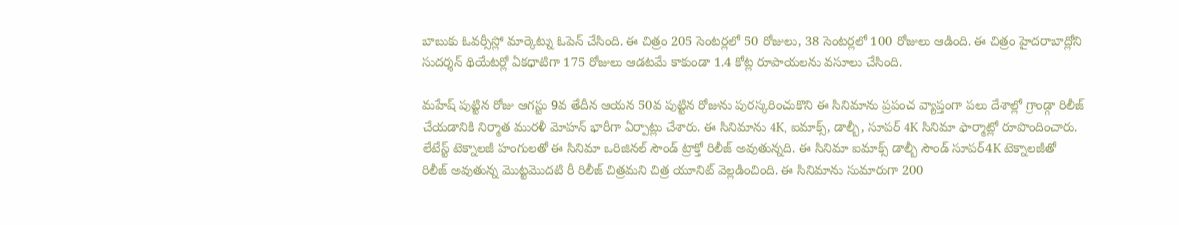బాబుకు ఓవర్సీస్లో మార్కెట్ను ఓపెన్ చేసింది. ఈ చిత్రం 205 సెంటర్లలో 50 రోజులు, 38 సెంటర్లలో 100 రోజులు ఆడింది. ఈ చిత్రం హైదరాబాద్లోని సుదర్శన్ థియేటర్లో ఏకధాటిగా 175 రోజులు ఆడటమే కాకుండా 1.4 కోట్ల రూపాయలను వసూలు చేసింది.

మహేష్ పుట్టిన రోజు ఆగస్టు 9వ తేదీన ఆయన 50వ పుట్టిన రోజును పురస్కరించుకొని ఈ సినిమాను ప్రపంచ వ్యాప్తంగా పలు దేశాల్లో గ్రాండ్గా రిలీజ్ చేయడానికి నిర్మాత మురళీ మోహన్ భారీగా ఏర్పాట్లు చేశారు. ఈ సినిమాను 4K, ఐమాక్స్, డాల్బీ, సూపర్ 4K సినిమా ఫార్మాట్లో రూపొందించారు. లేటేస్ట్ టెక్నాలజీ హంగులతో ఈ సినిమా ఒరిజినల్ సౌండ్ ట్రాక్తో రిలీజ్ అవుతున్నది. ఈ సినిమా ఐమాక్స్ డాల్బీ సౌండ్ సూపర్4K టెక్నాలజీతో రిలీజ్ అవుతున్న మొట్టమొదటి రీ రిలీజ్ చిత్రమని చిత్ర యూనిట్ వెల్లడించింది. ఈ సినిమాను సుమారుగా 200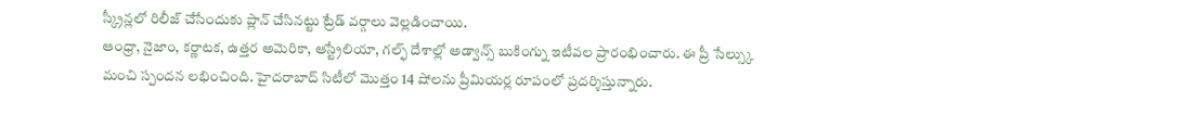స్క్రీన్లలో రిలీజ్ చేసేందుకు ప్లాన్ చేసినట్టు ట్రేడ్ వర్గాలు వెల్లడించాయి.
ఆంధ్రా, నైజాం, కర్ణాటక, ఉత్తర అమెరికా, ఆస్ట్రేలియా, గల్ఫ్ దేశాల్లో అడ్వాన్స్ బుకింగ్ను ఇటీవల ప్రారంభించారు. ఈ ప్రీ సేల్స్కు మంచి స్పందన లభించింది. హైదరాబాద్ సిటీలో మొత్తం 14 షోలను ప్రీమియర్ల రూపంలో ప్రదర్శిస్తున్నారు.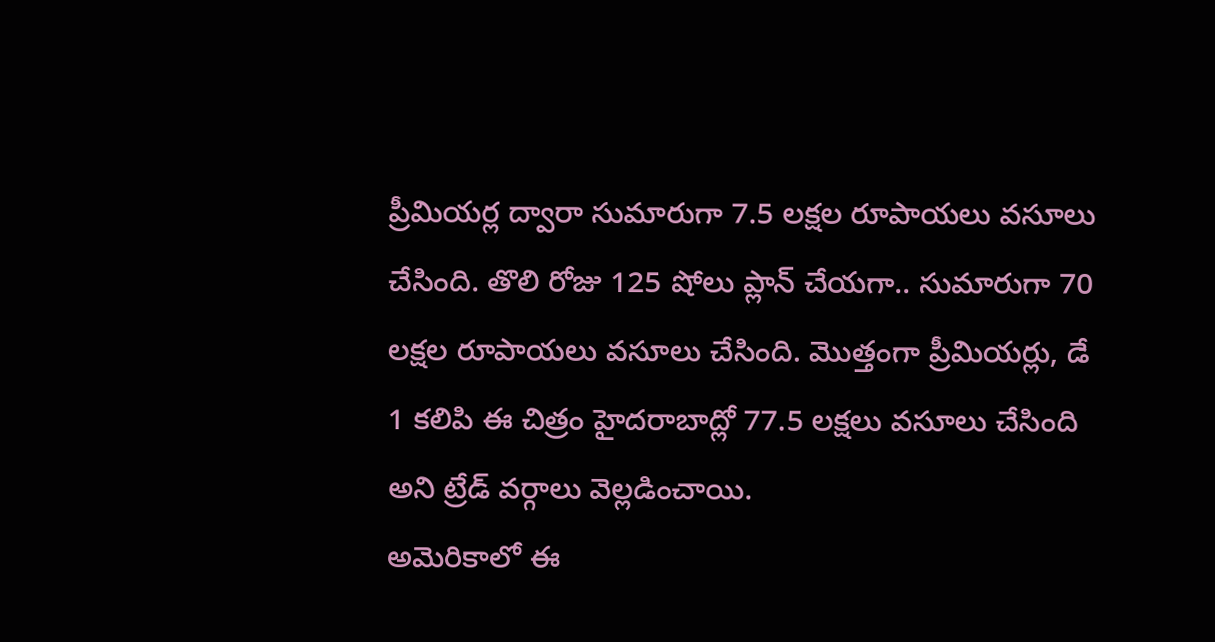ప్రీమియర్ల ద్వారా సుమారుగా 7.5 లక్షల రూపాయలు వసూలు చేసింది. తొలి రోజు 125 షోలు ప్లాన్ చేయగా.. సుమారుగా 70 లక్షల రూపాయలు వసూలు చేసింది. మొత్తంగా ప్రీమియర్లు, డే 1 కలిపి ఈ చిత్రం హైదరాబాద్లో 77.5 లక్షలు వసూలు చేసింది అని ట్రేడ్ వర్గాలు వెల్లడించాయి.
అమెరికాలో ఈ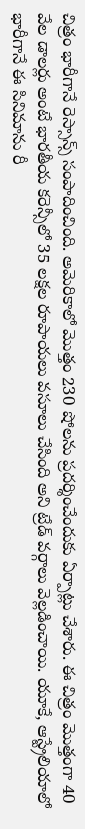చిత్రం భారీగానే రెస్సాన్స్ సంపాదించింది. అమెరికాలో మొత్తం 230 షోలను ప్రదర్శించేందుకు ఏర్పాట్లు చేశారు. ఈ చిత్రం మొత్తంగా 40 వేల డాలర్లు అంటే భారతీయ కరెన్సీలో 35 లక్షల రూపాయలు వసూలు చేసింది అని ట్రేడ్ వర్గాలు వెల్లడించాయి. యూకే, ఆస్ట్రేలియాలో భారీగానే ఈ సినిమాను రీ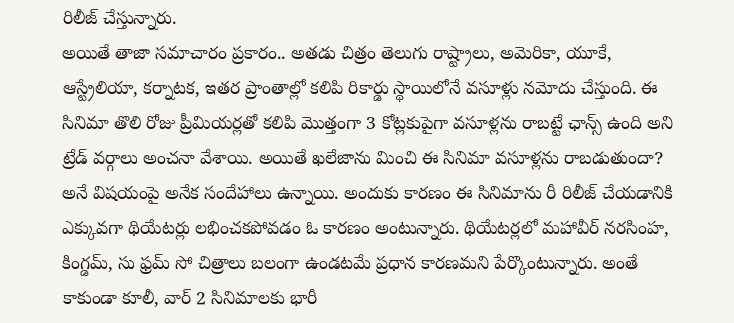రిలీజ్ చేస్తున్నారు.
అయితే తాజా సమాచారం ప్రకారం.. అతడు చిత్రం తెలుగు రాష్ట్రాలు, అమెరికా, యూకే, ఆస్ట్రేలియా, కర్నాటక, ఇతర ప్రాంతాల్లో కలిపి రికార్డు స్థాయిలోనే వసూళ్లు నమోదు చేస్తుంది. ఈ సినిమా తొలి రోజు ప్రీమియర్లతో కలిపి మొత్తంగా 3 కోట్లకుపైగా వసూళ్లను రాబట్టే ఛాన్స్ ఉంది అని ట్రేడ్ వర్గాలు అంచనా వేశాయి. అయితే ఖలేజాను మించి ఈ సినిమా వసూళ్లను రాబడుతుందా? అనే విషయంపై అనేక సందేహాలు ఉన్నాయి. అందుకు కారణం ఈ సినిమాను రీ రిలీజ్ చేయడానికి ఎక్కువగా థియేటర్లు లభించకపోవడం ఓ కారణం అంటున్నారు. థియేటర్లలో మహావీర్ నరసింహ, కింగ్డమ్, సు ఫ్రమ్ సో చిత్రాలు బలంగా ఉండటమే ప్రధాన కారణమని పేర్కొంటున్నారు. అంతే కాకుండా కూలీ, వార్ 2 సినిమాలకు భారీ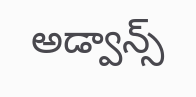అడ్వాన్స్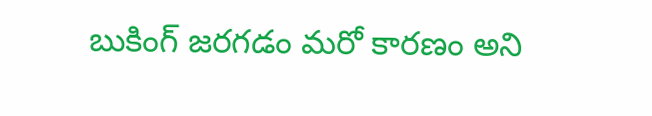బుకింగ్ జరగడం మరో కారణం అని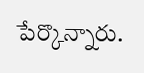పేర్కొన్నారు.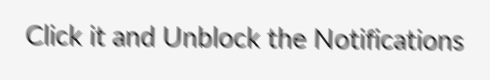Click it and Unblock the Notifications